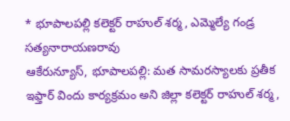* భూపాలపల్లి కలెక్టర్ రాహుల్ శర్మ, ఎమ్మెల్యే గండ్ర సత్యనారాయణరావు
ఆకేరున్యూస్, భూపాలపల్లి: మత సామరస్యాలకు ప్రతీక ఇఫ్తార్ విందు కార్యక్రమం అని జిల్లా కలెక్టర్ రాహుల్ శర్మ,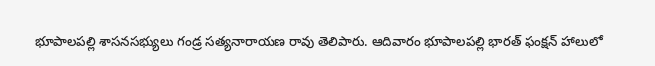భూపాలపల్లి శాసనసభ్యులు గండ్ర సత్యనారాయణ రావు తెలిపారు. ఆదివారం భూపాలపల్లి భారత్ ఫంక్షన్ హాలులో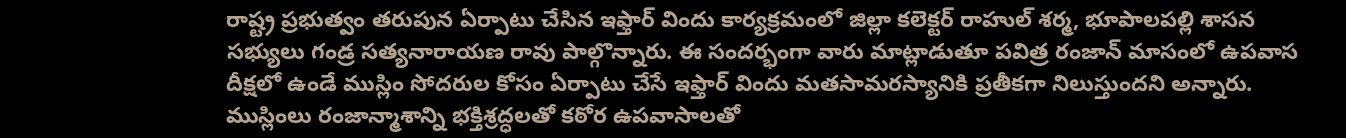రాష్ట్ర ప్రభుత్వం తరుపున ఏర్పాటు చేసిన ఇఫ్తార్ విందు కార్యక్రమంలో జిల్లా కలెక్టర్ రాహుల్ శర్మ, భూపాలపల్లి శాసన సభ్యులు గండ్ర సత్యనారాయణ రావు పాల్గొన్నారు. ఈ సందర్భంగా వారు మాట్లాడుతూ పవిత్ర రంజాన్ మాసంలో ఉపవాస దీక్షలో ఉండే ముస్లిం సోదరుల కోసం ఏర్పాటు చేసే ఇఫ్తార్ విందు మతసామరస్యానికి ప్రతీకగా నిలుస్తుందని అన్నారు. ముస్లింలు రంజాన్మాశాన్ని భక్తిశ్రద్ధలతో కఠోర ఉపవాసాలతో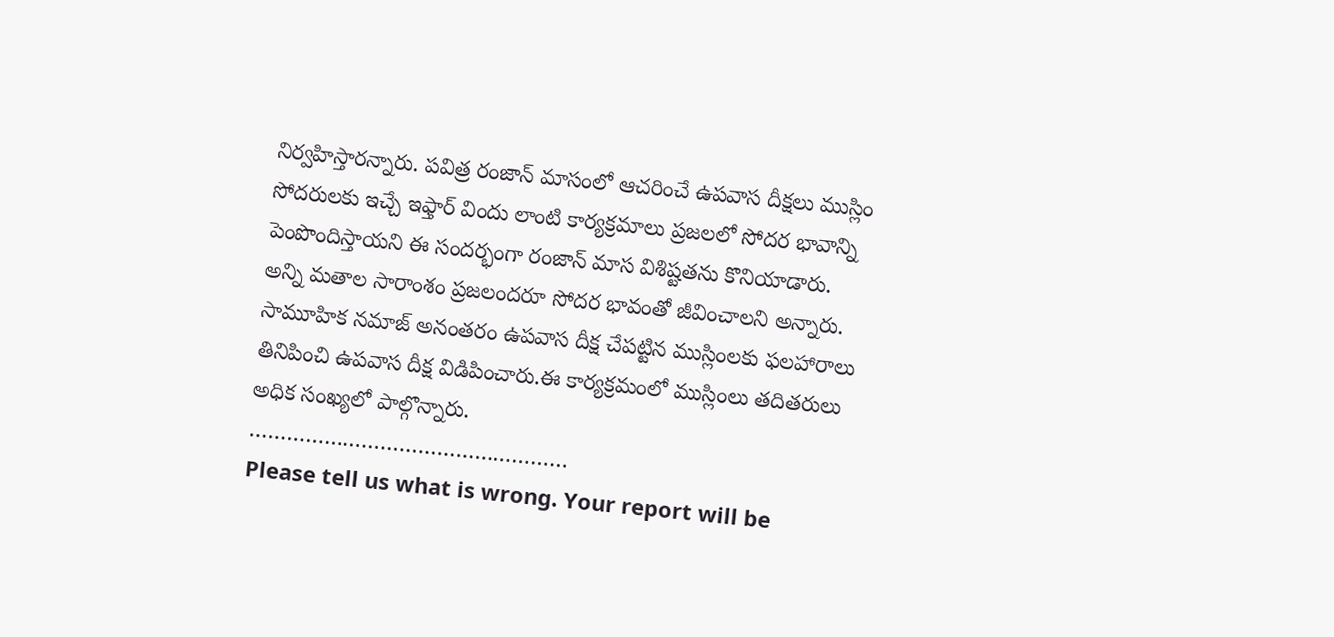నిర్వహిస్తారన్నారు. పవిత్ర రంజాన్ మాసంలో ఆచరించే ఉపవాస దీక్షలు ముస్లిం సోదరులకు ఇచ్చే ఇఫ్తార్ విందు లాంటి కార్యక్రమాలు ప్రజలలో సోదర భావాన్ని పెంపొందిస్తాయని ఈ సందర్భంగా రంజాన్ మాస విశిష్టతను కొనియాడారు. అన్ని మతాల సారాంశం ప్రజలందరూ సోదర భావంతో జీవించాలని అన్నారు. సామూహిక నమాజ్ అనంతరం ఉపవాస దీక్ష చేపట్టిన ముస్లింలకు ఫలహారాలు తినిపించి ఉపవాస దీక్ష విడిపించారు.ఈ కార్యక్రమంలో ముస్లింలు తదితరులు అధిక సంఖ్యలో పాల్గొన్నారు.
……………………………………………
Please tell us what is wrong. Your report will be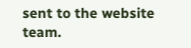sent to the website team.